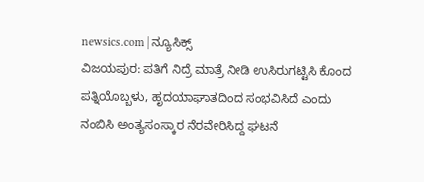newsics.com | ನ್ಯೂಸಿಕ್ಸ್
ವಿಜಯಪುರ: ಪತಿಗೆ ನಿದ್ರೆ ಮಾತ್ರೆ ನೀಡಿ ಉಸಿರುಗಟ್ಟಿಸಿ ಕೊಂದ ಪತ್ನಿಯೊಬ್ಬಳು, ಹೃದಯಾಘಾತದಿಂದ ಸಂಭವಿಸಿದೆ ಎಂದು ನಂಬಿಸಿ ಅಂತ್ಯಸಂಸ್ಕಾರ ನೆರವೇರಿಸಿದ್ದ ಘಟನೆ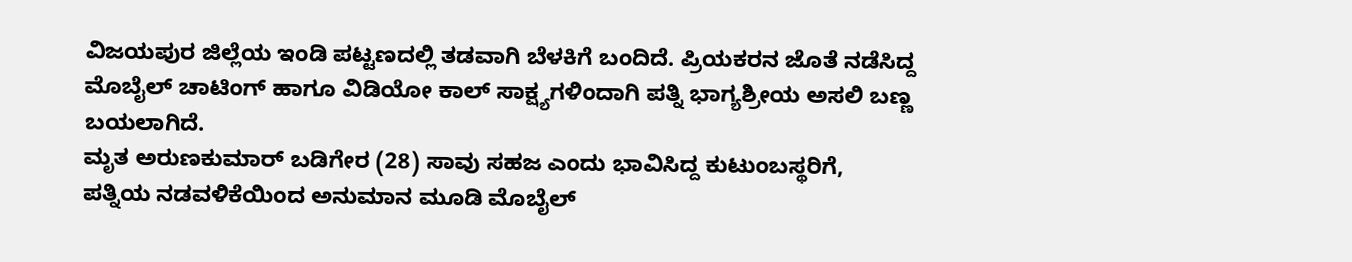ವಿಜಯಪುರ ಜಿಲ್ಲೆಯ ಇಂಡಿ ಪಟ್ಟಣದಲ್ಲಿ ತಡವಾಗಿ ಬೆಳಕಿಗೆ ಬಂದಿದೆ. ಪ್ರಿಯಕರನ ಜೊತೆ ನಡೆಸಿದ್ದ ಮೊಬೈಲ್ ಚಾಟಿಂಗ್ ಹಾಗೂ ವಿಡಿಯೋ ಕಾಲ್ ಸಾಕ್ಷ್ಯಗಳಿಂದಾಗಿ ಪತ್ನಿ ಭಾಗ್ಯಶ್ರೀಯ ಅಸಲಿ ಬಣ್ಣ ಬಯಲಾಗಿದೆ.
ಮೃತ ಅರುಣಕುಮಾರ್ ಬಡಿಗೇರ (28) ಸಾವು ಸಹಜ ಎಂದು ಭಾವಿಸಿದ್ದ ಕುಟುಂಬಸ್ಥರಿಗೆ, ಪತ್ನಿಯ ನಡವಳಿಕೆಯಿಂದ ಅನುಮಾನ ಮೂಡಿ ಮೊಬೈಲ್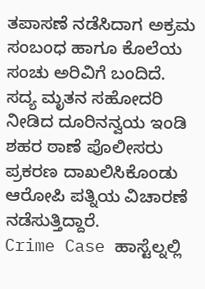ತಪಾಸಣೆ ನಡೆಸಿದಾಗ ಅಕ್ರಮ ಸಂಬಂಧ ಹಾಗೂ ಕೊಲೆಯ ಸಂಚು ಅರಿವಿಗೆ ಬಂದಿದೆ. ಸದ್ಯ ಮೃತನ ಸಹೋದರಿ ನೀಡಿದ ದೂರಿನನ್ವಯ ಇಂಡಿ ಶಹರ ಠಾಣೆ ಪೊಲೀಸರು ಪ್ರಕರಣ ದಾಖಲಿಸಿಕೊಂಡು ಆರೋಪಿ ಪತ್ನಿಯ ವಿಚಾರಣೆ ನಡೆಸುತ್ತಿದ್ದಾರೆ.
Crime Case ಹಾಸ್ಟೆಲ್ನಲ್ಲಿ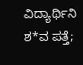ವಿದ್ಯಾರ್ಥಿನಿ ಶ*ವ ಪತ್ತೆ;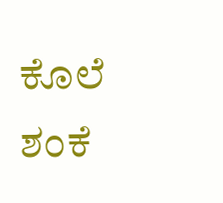ಕೊಲೆ ಶಂಕೆ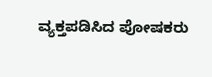ವ್ಯಕ್ತಪಡಿಸಿದ ಪೋಷಕರು